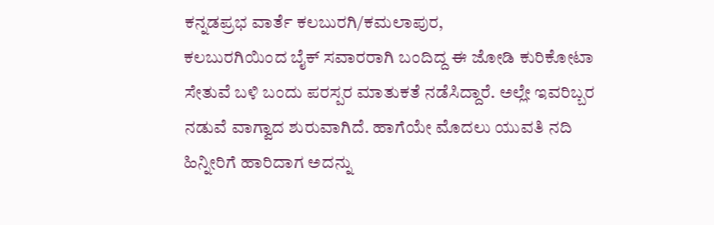ಕನ್ನಡಪ್ರಭ ವಾರ್ತೆ ಕಲಬುರಗಿ/ಕಮಲಾಪುರ,
ಕಲಬುರಗಿಯಿಂದ ಬೈಕ್ ಸವಾರರಾಗಿ ಬಂದಿದ್ದ ಈ ಜೋಡಿ ಕುರಿಕೋಟಾ ಸೇತುವೆ ಬಳಿ ಬಂದು ಪರಸ್ಪರ ಮಾತುಕತೆ ನಡೆಸಿದ್ದಾರೆ. ಅಲ್ಲೇ ಇವರಿಬ್ಬರ ನಡುವೆ ವಾಗ್ವಾದ ಶುರುವಾಗಿದೆ. ಹಾಗೆಯೇ ಮೊದಲು ಯುವತಿ ನದಿ ಹಿನ್ನೀರಿಗೆ ಹಾರಿದಾಗ ಅದನ್ನು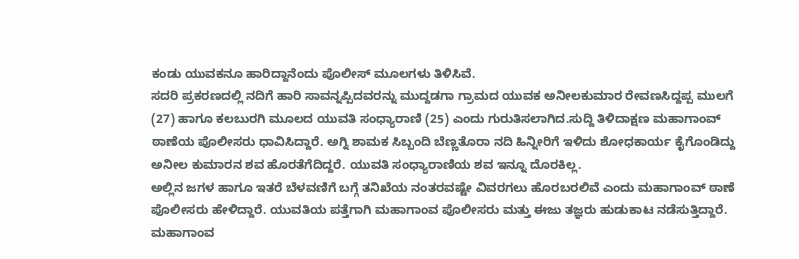ಕಂಡು ಯುವಕನೂ ಹಾರಿದ್ದಾನೆಂದು ಪೊಲೀಸ್ ಮೂಲಗಳು ತಿಳಿಸಿವೆ.
ಸದರಿ ಪ್ರಕರಣದಲ್ಲಿ ನದಿಗೆ ಹಾರಿ ಸಾವನ್ನಪ್ಪಿದವರನ್ನು ಮುದ್ದಡಗಾ ಗ್ರಾಮದ ಯುವಕ ಅನೀಲಕುಮಾರ ರೇವಣಸಿದ್ದಪ್ಪ ಮುಲಗೆ (27) ಹಾಗೂ ಕಲಬುರಗಿ ಮೂಲದ ಯುವತಿ ಸಂಧ್ಯಾರಾಣಿ (25) ಎಂದು ಗುರುತಿಸಲಾಗಿದ.ಸುದ್ದಿ ತಿಳಿದಾಕ್ಷಣ ಮಹಾಗಾಂವ್ ಠಾಣೆಯ ಪೊಲೀಸರು ಧಾವಿಸಿದ್ದಾರೆ. ಅಗ್ನಿ ಶಾಮಕ ಸಿಬ್ಬಂದಿ ಬೆಣ್ಣತೊರಾ ನದಿ ಹಿನ್ನೀರಿಗೆ ಇಳಿದು ಶೋಧಕಾರ್ಯ ಕೈಗೊಂಡಿದ್ದು ಅನೀಲ ಕುಮಾರನ ಶವ ಹೊರತೆಗೆದಿದ್ದರೆ. ಯುವತಿ ಸಂಧ್ಯಾರಾಣಿಯ ಶವ ಇನ್ನೂ ದೊರಕಿಲ್ಲ.
ಅಲ್ಲಿನ ಜಗಳ ಹಾಗೂ ಇತರೆ ಬೆಳವಣಿಗೆ ಬಗ್ಗೆ ತನಿಖೆಯ ನಂತರವಷ್ಟೇ ವಿವರಗಲು ಹೊರಬರಲಿವೆ ಎಂದು ಮಹಾಗಾಂವ್ ಠಾಣೆ ಪೊಲೀಸರು ಹೇಳಿದ್ದಾರೆ. ಯುವತಿಯ ಪತ್ತೆಗಾಗಿ ಮಹಾಗಾಂವ ಪೊಲೀಸರು ಮತ್ತು ಈಜು ತಜ್ಞರು ಹುಡುಕಾಟ ನಡೆಸುತ್ತಿದ್ದಾರೆ. ಮಹಾಗಾಂವ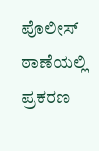ಪೊಲೀಸ್ ಠಾಣೆಯಲ್ಲಿ ಪ್ರಕರಣ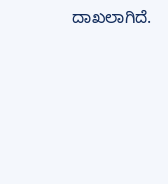ದಾಖಲಾಗಿದೆ.